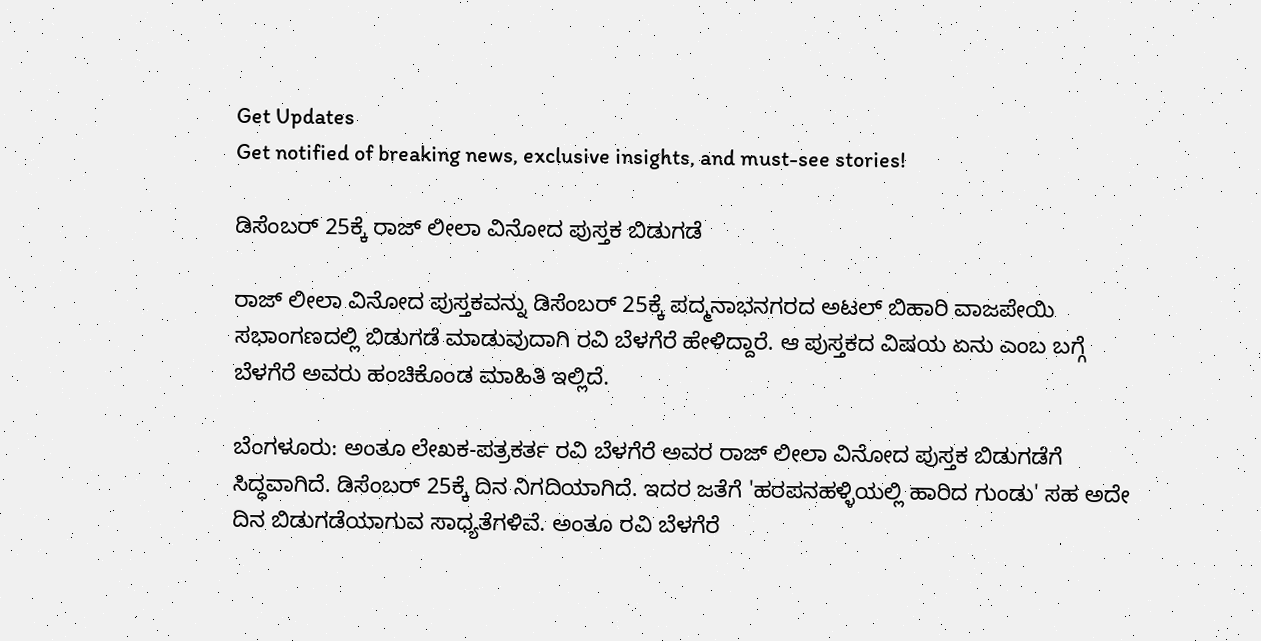Get Updates
Get notified of breaking news, exclusive insights, and must-see stories!

ಡಿಸೆಂಬರ್ 25ಕ್ಕೆ ರಾಜ್ ಲೀಲಾ ವಿನೋದ ಪುಸ್ತಕ ಬಿಡುಗಡೆ

ರಾಜ್ ಲೀಲಾ ವಿನೋದ ಪುಸ್ತಕವನ್ನು ಡಿಸೆಂಬರ್ 25ಕ್ಕೆ ಪದ್ಮನಾಭನಗರದ ಅಟಲ್ ಬಿಹಾರಿ ವಾಜಪೇಯಿ ಸಭಾಂಗಣದಲ್ಲಿ ಬಿಡುಗಡೆ ಮಾಡುವುದಾಗಿ ರವಿ ಬೆಳಗೆರೆ ಹೇಳಿದ್ದಾರೆ. ಆ ಪುಸ್ತಕದ ವಿಷಯ ಏನು ಎಂಬ ಬಗ್ಗೆ ಬೆಳಗೆರೆ ಅವರು ಹಂಚಿಕೊಂಡ ಮಾಹಿತಿ ಇಲ್ಲಿದೆ.

ಬೆಂಗಳೂರು: ಅಂತೂ ಲೇಖಕ-ಪತ್ರಕರ್ತ ರವಿ ಬೆಳಗೆರೆ ಅವರ ರಾಜ್ ಲೀಲಾ ವಿನೋದ ಪುಸ್ತಕ ಬಿಡುಗಡೆಗೆ ಸಿದ್ಧವಾಗಿದೆ. ಡಿಸೆಂಬರ್ 25ಕ್ಕೆ ದಿನ ನಿಗದಿಯಾಗಿದೆ. ಇದರ ಜತೆಗೆ 'ಹರಪನಹಳ್ಳಿಯಲ್ಲಿ ಹಾರಿದ ಗುಂಡು' ಸಹ ಅದೇ ದಿನ ಬಿಡುಗಡೆಯಾಗುವ ಸಾಧ್ಯತೆಗಳಿವೆ. ಅಂತೂ ರವಿ ಬೆಳಗೆರೆ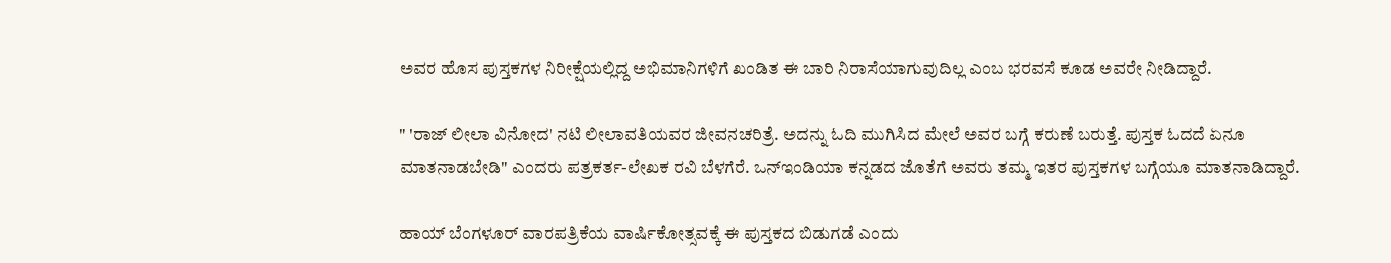ಅವರ ಹೊಸ ಪುಸ್ತಕಗಳ ನಿರೀಕ್ಷೆಯಲ್ಲಿದ್ದ ಅಭಿಮಾನಿಗಳಿಗೆ ಖಂಡಿತ ಈ ಬಾರಿ ನಿರಾಸೆಯಾಗುವುದಿಲ್ಲ ಎಂಬ ಭರವಸೆ ಕೂಡ ಅವರೇ ನೀಡಿದ್ದಾರೆ.

" 'ರಾಜ್ ಲೀಲಾ ವಿನೋದ' ನಟಿ ಲೀಲಾವತಿಯವರ ಜೀವನಚರಿತ್ರೆ. ಅದನ್ನು ಓದಿ ಮುಗಿಸಿದ ಮೇಲೆ ಅವರ ಬಗ್ಗೆ ಕರುಣೆ ಬರುತ್ತೆ. ಪುಸ್ತಕ ಓದದೆ ಏನೂ ಮಾತನಾಡಬೇಡಿ" ಎಂದರು ಪತ್ರಕರ್ತ-ಲೇಖಕ ರವಿ ಬೆಳಗೆರೆ. ಒನ್ಇಂಡಿಯಾ ಕನ್ನಡದ ಜೊತೆಗೆ ಅವರು ತಮ್ಮ ಇತರ ಪುಸ್ತಕಗಳ ಬಗ್ಗೆಯೂ ಮಾತನಾಡಿದ್ದಾರೆ.

ಹಾಯ್ ಬೆಂಗಳೂರ್ ವಾರಪತ್ರಿಕೆಯ ವಾರ್ಷಿಕೋತ್ಸವಕ್ಕೆ ಈ ಪುಸ್ತಕದ ಬಿಡುಗಡೆ ಎಂದು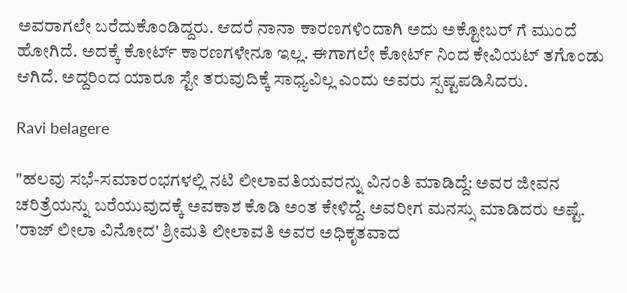ಅವರಾಗಲೇ ಬರೆದುಕೊಂಡಿದ್ದರು. ಆದರೆ ನಾನಾ ಕಾರಣಗಳಿಂದಾಗಿ ಅದು ಅಕ್ಟೋಬರ್ ಗೆ ಮುಂದೆ ಹೋಗಿದೆ. ಅದಕ್ಕೆ ಕೋರ್ಟ್ ಕಾರಣಗಳೇನೂ ಇಲ್ಲ. ಈಗಾಗಲೇ ಕೋರ್ಟ್ ನಿಂದ ಕೇವಿಯಟ್ ತಗೊಂಡು ಆಗಿದೆ. ಅದ್ದರಿಂದ ಯಾರೂ ಸ್ಟೇ ತರುವುದಿಕ್ಕೆ ಸಾಧ್ಯವಿಲ್ಲ ಎಂದು ಅವರು ಸ್ಪಷ್ಟಪಡಿಸಿದರು.

Ravi belagere

"ಹಲವು ಸಭೆ-ಸಮಾರಂಭಗಳಲ್ಲಿ ನಟಿ ಲೀಲಾವತಿಯವರನ್ನು ವಿನಂತಿ ಮಾಡಿದ್ದೆ: ಅವರ ಜೀವನ ಚರಿತ್ರೆಯನ್ನು ಬರೆಯುವುದಕ್ಕೆ ಅವಕಾಶ ಕೊಡಿ ಅಂತ ಕೇಳಿದ್ದೆ. ಅವರೀಗ ಮನಸ್ಸು ಮಾಡಿದರು ಅಷ್ಟೆ. 'ರಾಜ್ ಲೀಲಾ ವಿನೋದ' ಶ್ರೀಮತಿ ಲೀಲಾವತಿ ಅವರ ಅಧಿಕೃತವಾದ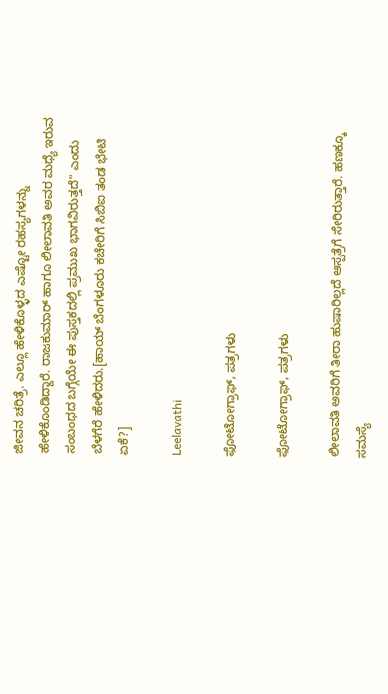ಜೀವನ ಚರಿತ್ರೆ. ಎಲ್ಲೂ ಹೇಳಿಕೊಳ್ಳದ ಎಷ್ಟೋ ರಹಸ್ಯಗಳನ್ನು ಹೇಳಿಕೊಂಡಿದ್ದಾರೆ. ರಾಜಕುಮಾರ್ ಹಾಗೂ ಲೀಲಾವತಿ ಅವರ ಮಧ್ಯೆ ಇರುವ ಸಂಬಂಧದ ಬಗ್ಗೆಯೇ ಈ ಪುಸ್ತಕದಲ್ಲಿ ಪ್ರಮುಖ ಭಾಗವಿರುತ್ತದೆ" ಎಂದು ಬೆಳಗೆರೆ ಹೇಳಿದರು.[ಹಾಯ್ ಬೆಂಗಳೂರು ಕಚೇರಿಗೆ ಸಿಬಿಐ ತಂಡ ಭೇಟಿ ಏಕೆ?]

Leelavathi

ಫೋಟೋಗ್ರಾಫ್, ಪತ್ರಗಳು

ಫೋಟೋಗ್ರಾಫ್, ಪತ್ರಗಳು

ಲೀಲಾವತಿ ಅವರಿಗೆ ತೀರಾ ಹುಷಾರಿಲ್ಲದೆ ಆಸ್ಪತ್ರೆಗೆ ಸೇರಿರುತ್ತಾರೆ. ಹಣಕ್ಕೂ ಸಮಸ್ಯೆ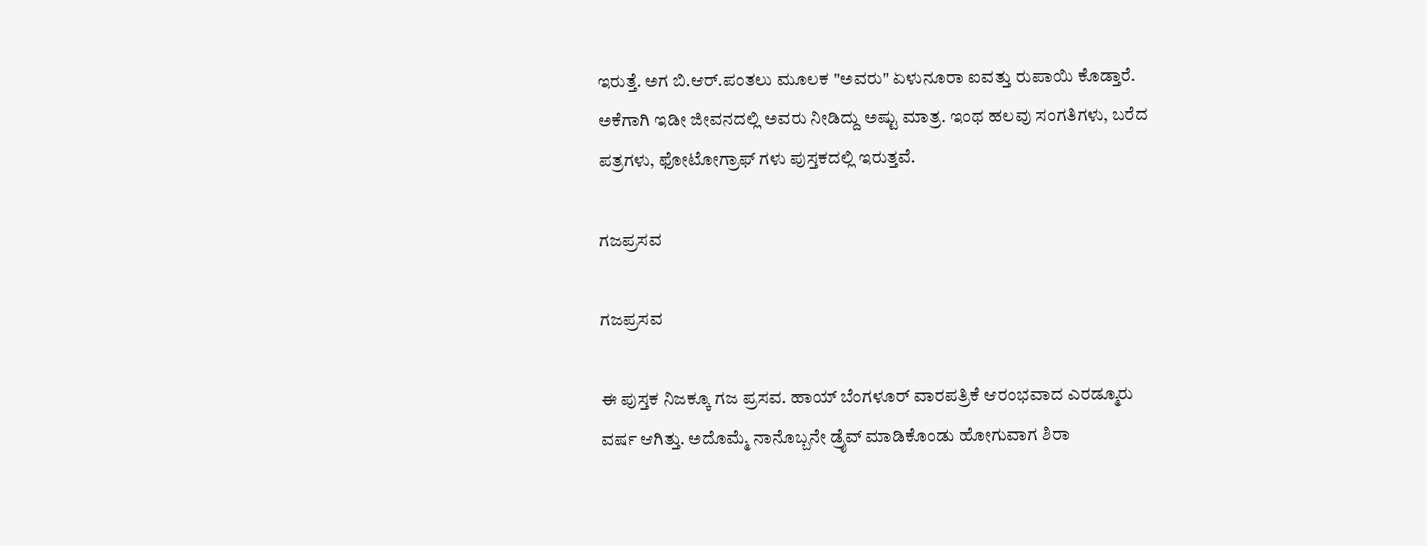ಇರುತ್ತೆ. ಅಗ ಬಿ.ಆರ್.ಪಂತಲು ಮೂಲಕ "ಅವರು" ಏಳುನೂರಾ ಐವತ್ತು ರುಪಾಯಿ ಕೊಡ್ತಾರೆ. ಅಕೆಗಾಗಿ ಇಡೀ ಜೀವನದಲ್ಲಿ ಅವರು ನೀಡಿದ್ದು ಅಷ್ಟು ಮಾತ್ರ. ಇಂಥ ಹಲವು ಸಂಗತಿಗಳು, ಬರೆದ ಪತ್ರಗಳು, ಫೋಟೋಗ್ರಾಫ್ ಗಳು ಪುಸ್ತಕದಲ್ಲಿ ಇರುತ್ತವೆ.

ಗಜಪ್ರಸವ

ಗಜಪ್ರಸವ

ಈ ಪುಸ್ತಕ ನಿಜಕ್ಕೂ ಗಜ ಪ್ರಸವ. ಹಾಯ್ ಬೆಂಗಳೂರ್ ವಾರಪತ್ರಿಕೆ ಆರಂಭವಾದ ಎರಡ್ಮೂರು ವರ್ಷ ಆಗಿತ್ತು. ಅದೊಮ್ಮೆ ನಾನೊಬ್ಬನೇ ಡ್ರೈವ್ ಮಾಡಿಕೊಂಡು ಹೋಗುವಾಗ ಶಿರಾ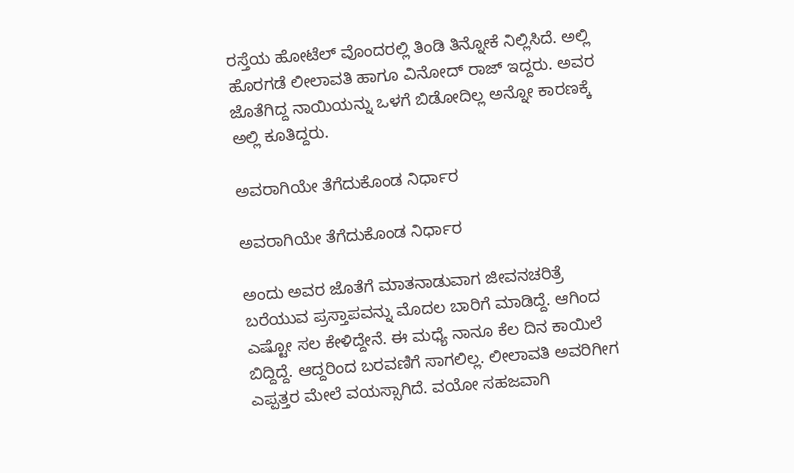ರಸ್ತೆಯ ಹೋಟೆಲ್ ವೊಂದರಲ್ಲಿ ತಿಂಡಿ ತಿನ್ನೋಕೆ ನಿಲ್ಲಿಸಿದೆ. ಅಲ್ಲಿ ಹೊರಗಡೆ ಲೀಲಾವತಿ ಹಾಗೂ ವಿನೋದ್ ರಾಜ್ ಇದ್ದರು. ಅವರ ಜೊತೆಗಿದ್ದ ನಾಯಿಯನ್ನು ಒಳಗೆ ಬಿಡೋದಿಲ್ಲ ಅನ್ನೋ ಕಾರಣಕ್ಕೆ ಅಲ್ಲಿ ಕೂತಿದ್ದರು.

ಅವರಾಗಿಯೇ ತೆಗೆದುಕೊಂಡ ನಿರ್ಧಾರ

ಅವರಾಗಿಯೇ ತೆಗೆದುಕೊಂಡ ನಿರ್ಧಾರ

ಅಂದು ಅವರ ಜೊತೆಗೆ ಮಾತನಾಡುವಾಗ ಜೀವನಚರಿತ್ರೆ ಬರೆಯುವ ಪ್ರಸ್ತಾಪವನ್ನು ಮೊದಲ ಬಾರಿಗೆ ಮಾಡಿದ್ದೆ. ಆಗಿಂದ ಎಷ್ಟೋ ಸಲ ಕೇಳಿದ್ದೇನೆ. ಈ ಮಧ್ಯೆ ನಾನೂ ಕೆಲ ದಿನ ಕಾಯಿಲೆ ಬಿದ್ದಿದ್ದೆ. ಆದ್ದರಿಂದ ಬರವಣಿಗೆ ಸಾಗಲಿಲ್ಲ. ಲೀಲಾವತಿ ಅವರಿಗೀಗ ಎಪ್ಪತ್ತರ ಮೇಲೆ ವಯಸ್ಸಾಗಿದೆ. ವಯೋ ಸಹಜವಾಗಿ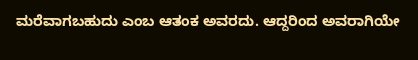ಮರೆವಾಗಬಹುದು ಎಂಬ ಆತಂಕ ಅವರದು. ಆದ್ದರಿಂದ ಅವರಾಗಿಯೇ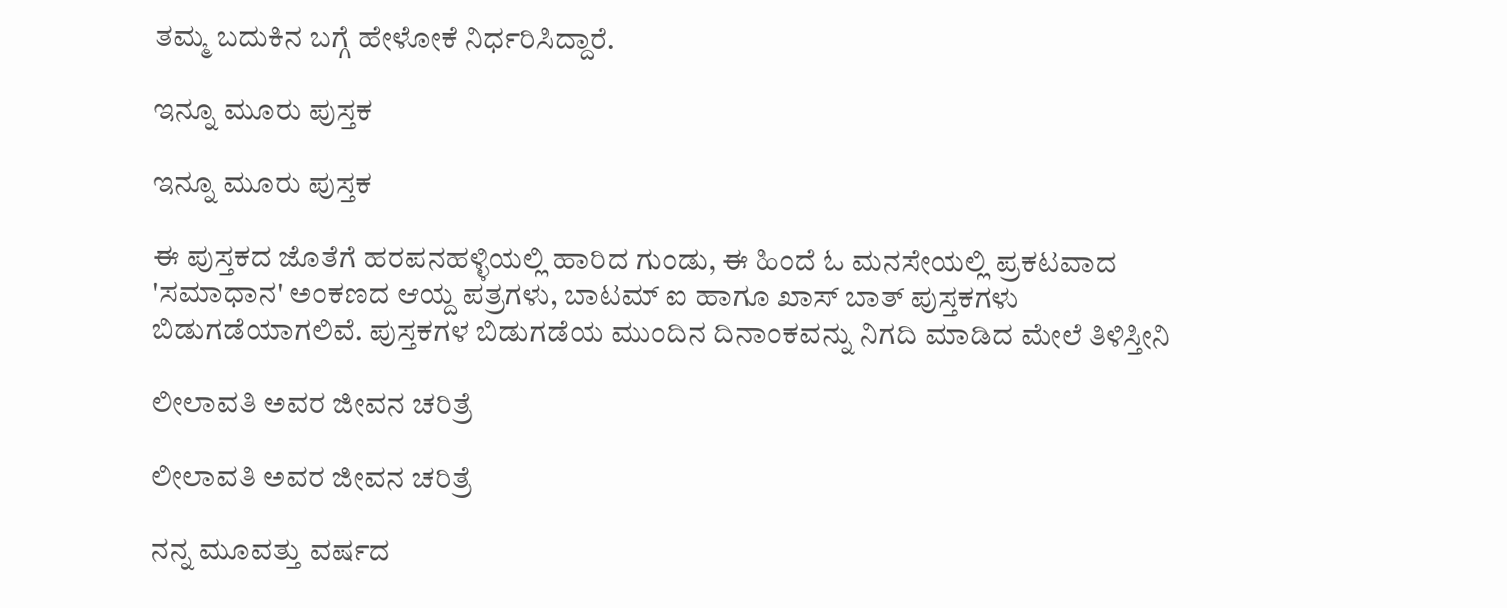ತಮ್ಮ ಬದುಕಿನ ಬಗ್ಗೆ ಹೇಳೋಕೆ ನಿರ್ಧರಿಸಿದ್ದಾರೆ.

ಇನ್ನೂ ಮೂರು ಪುಸ್ತಕ

ಇನ್ನೂ ಮೂರು ಪುಸ್ತಕ

ಈ ಪುಸ್ತಕದ ಜೊತೆಗೆ ಹರಪನಹಳ್ಳಿಯಲ್ಲಿ ಹಾರಿದ ಗುಂಡು, ಈ ಹಿಂದೆ ಓ ಮನಸೇಯಲ್ಲಿ ಪ್ರಕಟವಾದ 'ಸಮಾಧಾನ' ಅಂಕಣದ ಆಯ್ದ ಪತ್ರಗಳು, ಬಾಟಮ್ ಐ ಹಾಗೂ ಖಾಸ್ ಬಾತ್ ಪುಸ್ತಕಗಳು ಬಿಡುಗಡೆಯಾಗಲಿವೆ. ಪುಸ್ತಕಗಳ ಬಿಡುಗಡೆಯ ಮುಂದಿನ ದಿನಾಂಕವನ್ನು ನಿಗದಿ ಮಾಡಿದ ಮೇಲೆ ತಿಳಿಸ್ತೀನಿ

ಲೀಲಾವತಿ ಅವರ ಜೀವನ ಚರಿತ್ರೆ

ಲೀಲಾವತಿ ಅವರ ಜೀವನ ಚರಿತ್ರೆ

ನನ್ನ ಮೂವತ್ತು ವರ್ಷದ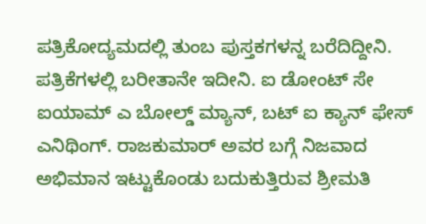ಪತ್ರಿಕೋದ್ಯಮದಲ್ಲಿ ತುಂಬ ಪುಸ್ತಕಗಳನ್ನ ಬರೆದಿದ್ದೀನಿ. ಪತ್ರಿಕೆಗಳಲ್ಲಿ ಬರೀತಾನೇ ಇದೀನಿ. ಐ ಡೋಂಟ್ ಸೇ ಐಯಾಮ್ ಎ ಬೋಲ್ಡ್ ಮ್ಯಾನ್, ಬಟ್ ಐ ಕ್ಯಾನ್ ಫೇಸ್ ಎನಿಥಿಂಗ್. ರಾಜಕುಮಾರ್ ಅವರ ಬಗ್ಗೆ ನಿಜವಾದ ಅಭಿಮಾನ ಇಟ್ಟುಕೊಂಡು ಬದುಕುತ್ತಿರುವ ಶ್ರೀಮತಿ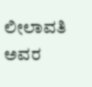ಲೀಲಾವತಿ ಅವರ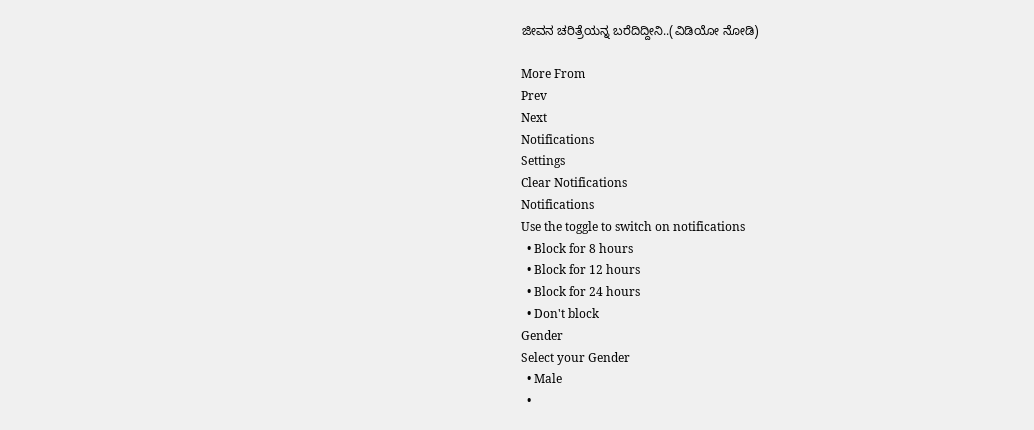ಜೀವನ ಚರಿತ್ರೆಯನ್ನ ಬರೆದಿದ್ದೀನಿ..(ವಿಡಿಯೋ ನೋಡಿ)

More From
Prev
Next
Notifications
Settings
Clear Notifications
Notifications
Use the toggle to switch on notifications
  • Block for 8 hours
  • Block for 12 hours
  • Block for 24 hours
  • Don't block
Gender
Select your Gender
  • Male
  •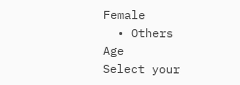Female
  • Others
Age
Select your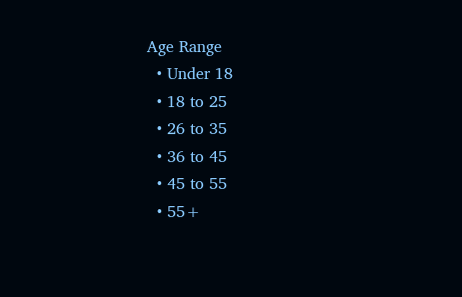Age Range
  • Under 18
  • 18 to 25
  • 26 to 35
  • 36 to 45
  • 45 to 55
  • 55+